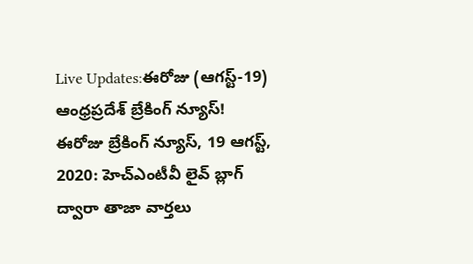Live Updates:ఈరోజు (ఆగస్ట్-19) ఆంధ్రప్రదేశ్ బ్రేకింగ్ న్యూస్!
ఈరోజు బ్రేకింగ్ న్యూస్, 19 ఆగస్ట్, 2020: హెచ్ఎంటీవీ లైవ్ బ్లాగ్ ద్వారా తాజా వార్తలు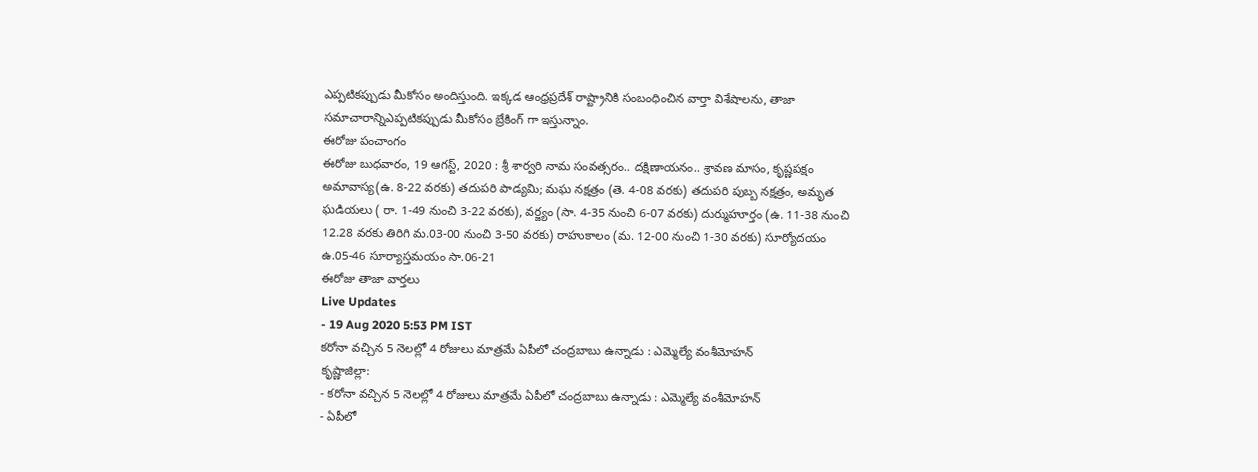ఎప్పటికప్పుడు మీకోసం అందిస్తుంది. ఇక్కడ ఆంధ్రప్రదేశ్ రాష్ట్రానికి సంబంధించిన వార్తా విశేషాలను, తాజా సమాచారాన్నిఎప్పటికప్పుడు మీకోసం బ్రేకింగ్ గా ఇస్తున్నాం.
ఈరోజు పంచాంగం
ఈరోజు బుధవారం, 19 ఆగస్ట్, 2020 : శ్రీ శార్వరి నామ సంవత్సరం.. దక్షిణాయనం.. శ్రావణ మాసం, కృష్ణపక్షం అమావాస్య(ఉ. 8-22 వరకు) తదుపరి పాడ్యమి; మఘ నక్షత్రం (తె. 4-08 వరకు) తదుపరి పుబ్బ నక్షత్రం, అమృత ఘడియలు ( రా. 1-49 నుంచి 3-22 వరకు), వర్జ్యం (సా. 4-35 నుంచి 6-07 వరకు) దుర్ముహూర్తం (ఉ. 11-38 నుంచి 12.28 వరకు తిరిగి మ.03-00 నుంచి 3-50 వరకు) రాహుకాలం (మ. 12-00 నుంచి 1-30 వరకు) సూర్యోదయం ఉ.05-46 సూర్యాస్తమయం సా.06-21
ఈరోజు తాజా వార్తలు
Live Updates
- 19 Aug 2020 5:53 PM IST
కరోనా వచ్చిన 5 నెలల్లో 4 రోజులు మాత్రమే ఏపీలో చంద్రబాబు ఉన్నాడు : ఎమ్మెల్యే వంశీమోహన్
కృష్ణాజిల్లా:
- కరోనా వచ్చిన 5 నెలల్లో 4 రోజులు మాత్రమే ఏపీలో చంద్రబాబు ఉన్నాడు : ఎమ్మెల్యే వంశీమోహన్
- ఏపీలో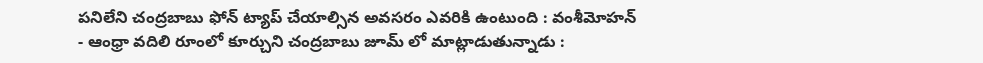పనిలేని చంద్రబాబు ఫోన్ ట్యాప్ చేయాల్సిన అవసరం ఎవరికి ఉంటుంది : వంశీమోహన్
- ఆంధ్రా వదిలి రూంలో కూర్చుని చంద్రబాబు జూమ్ లో మాట్లాడుతున్నాడు :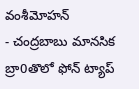వంశీమోహన్
- చంద్రబాబు మానసిక బ్రా0తొలో ఫోన్ ట్యాప్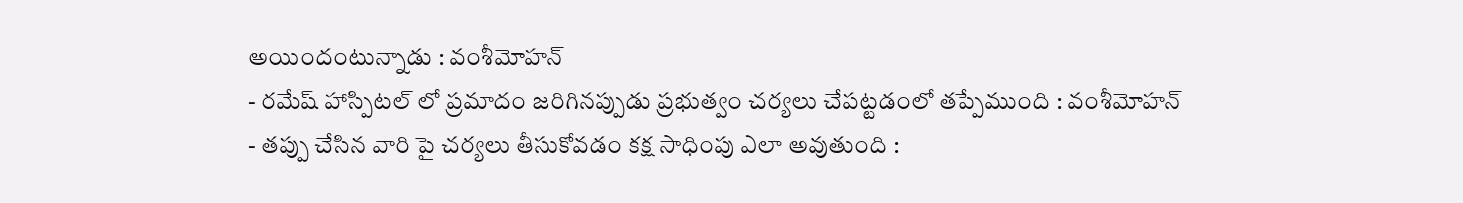అయిందంటున్నాడు : వంశీమోహన్
- రమేష్ హాస్పిటల్ లో ప్రమాదం జరిగినప్పుడు ప్రభుత్వం చర్యలు చేపట్టడంలో తప్పేముంది : వంశీమోహన్
- తప్పు చేసిన వారి పై చర్యలు తీసుకోవడం కక్ష సాధింపు ఎలా అవుతుంది :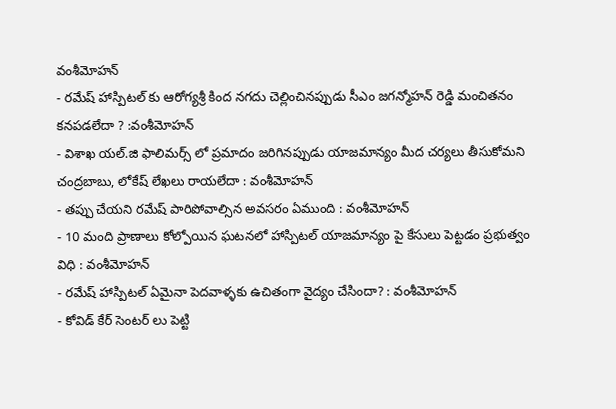వంశీమోహన్
- రమేష్ హాస్పిటల్ కు ఆరోగ్యశ్రీ కింద నగదు చెల్లించినప్పుడు సీఎం జగన్మోహన్ రెడ్డి మంచితనం కనపడలేదా ? :వంశీమోహన్
- విశాఖ యల్.జి ఫాలిమర్స్ లో ప్రమాదం జరిగినప్పుడు యాజమాన్యం మీద చర్యలు తీసుకోమని చంద్రబాబు, లోకేష్ లేఖలు రాయలేదా : వంశీమోహన్
- తప్పు చేయని రమేష్ పారిపోవాల్సిన అవసరం ఏముంది : వంశీమోహన్
- 10 మంది ప్రాణాలు కోల్పోయిన ఘటనలో హాస్పిటల్ యాజమాన్యం పై కేసులు పెట్టడం ప్రభుత్వం విధి : వంశీమోహన్
- రమేష్ హాస్పిటల్ ఏమైనా పెదవాళ్ళకు ఉచితంగా వైద్యం చేసిందా? : వంశీమోహన్
- కోవిడ్ కేర్ సెంటర్ లు పెట్టి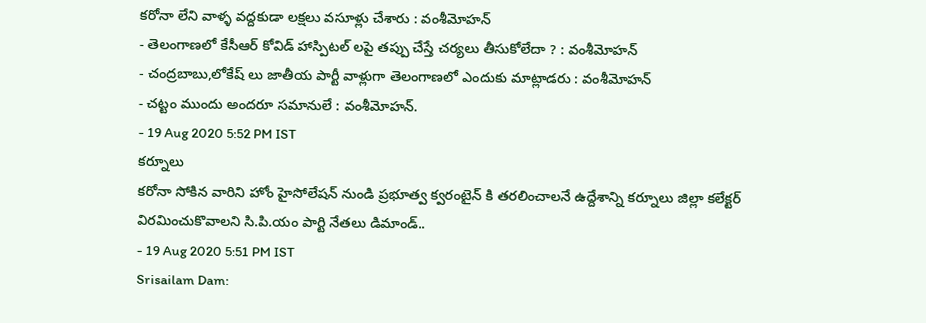కరోనా లేని వాళ్ళ వద్దకుడా లక్షలు వసూళ్లు చేశారు : వంశీమోహన్
- తెలంగాణలో కేసీఆర్ కోవిడ్ హాస్పిటల్ లపై తప్పు చేస్తే చర్యలు తీసుకోలేదా ? : వంశీమోహన్
- చంద్రబాబు,లోకేష్ లు జాతీయ పార్టీ వాళ్లుగా తెలంగాణలో ఎందుకు మాట్లాడరు : వంశీమోహన్
- చట్టం ముందు అందరూ సమానులే : వంశీమోహన్.
- 19 Aug 2020 5:52 PM IST
కర్నూలు
కరోనా సోకిన వారిని హోం హైసోలేషన్ నుండి ప్రభూత్వ క్వరంటైన్ కి తరలించాలనే ఉద్దేశాన్ని కర్నూలు జిల్లా కలేక్టర్ విరమించుకొవాలని సి.పి.యం పార్టి నేతలు డిమాండ్..
- 19 Aug 2020 5:51 PM IST
Srisailam Dam: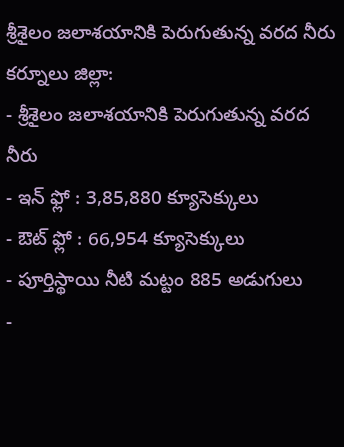శ్రీశైలం జలాశయానికి పెరుగుతున్న వరద నీరు
కర్నూలు జిల్లా:
- శ్రీశైలం జలాశయానికి పెరుగుతున్న వరద నీరు
- ఇన్ ఫ్లో : 3,85,880 క్యూసెక్కులు
- ఔట్ ఫ్లో : 66,954 క్యూసెక్కులు
- పూర్తిస్థాయి నీటి మట్టం 885 అడుగులు
-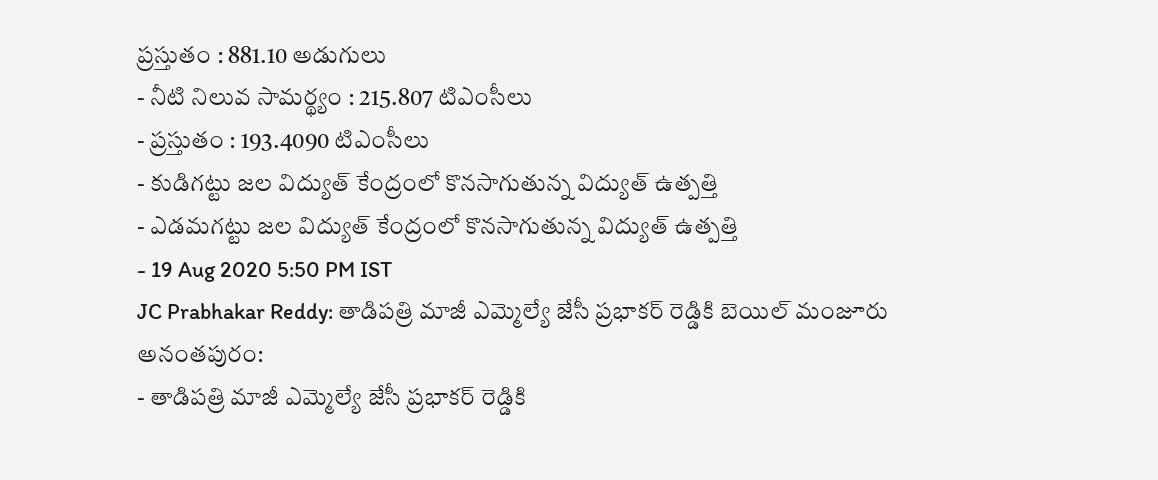ప్రస్తుతం : 881.10 అడుగులు
- నీటి నిలువ సామర్థ్యం : 215.807 టిఎంసీలు
- ప్రస్తుతం : 193.4090 టిఎంసీలు
- కుడిగట్టు జల విద్యుత్ కేంద్రంలో కొనసాగుతున్న విద్యుత్ ఉత్పత్తి
- ఎడమగట్టు జల విద్యుత్ కేంద్రంలో కొనసాగుతున్న విద్యుత్ ఉత్పత్తి
- 19 Aug 2020 5:50 PM IST
JC Prabhakar Reddy: తాడిపత్రి మాజీ ఎమ్మెల్యే జేసీ ప్రభాకర్ రెడ్డికి బెయిల్ మంజూరు
అనంతపురం:
- తాడిపత్రి మాజీ ఎమ్మెల్యే జేసీ ప్రభాకర్ రెడ్డికి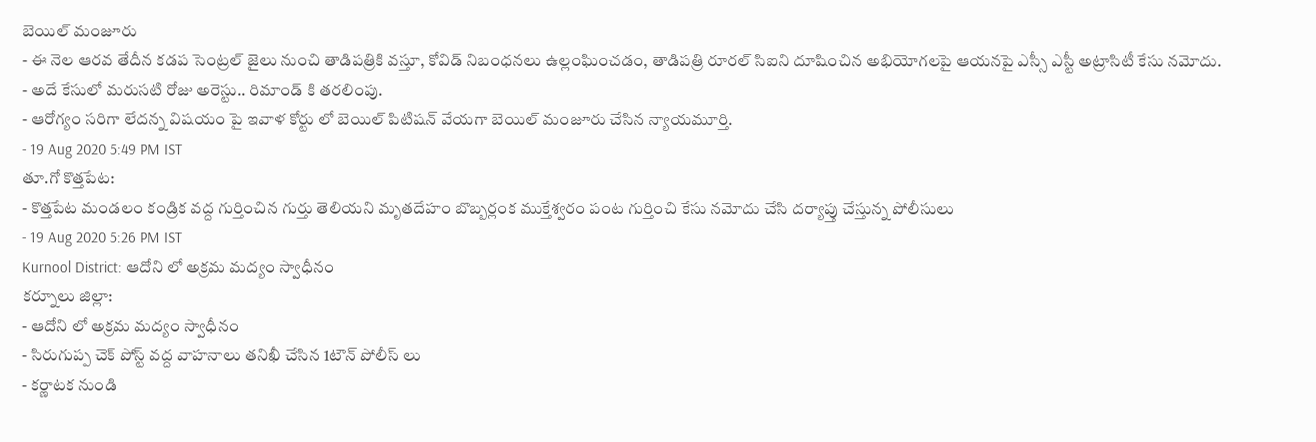బెయిల్ మంజూరు
- ఈ నెల ఆరవ తేదీన కడప సెంట్రల్ జైలు నుంచి తాడిపత్రికి వస్తూ, కోవిడ్ నిబంధనలు ఉల్లంఘించడం, తాడిపత్రి రూరల్ సిఐని దూషించిన అభియోగలపై ఆయనపై ఎస్సీ ఎస్టీ అట్రాసిటీ కేసు నమోదు.
- అదే కేసులో మరుసటి రోజు అరెస్టు.. రిమాండ్ కి తరలింపు.
- ఆరోగ్యం సరిగా లేదన్న విషయం పై ఇవాళ కోర్టు లో బెయిల్ పిటిషన్ వేయగా బెయిల్ మంజూరు చేసిన న్యాయమూర్తి.
- 19 Aug 2020 5:49 PM IST
తూ.గో కొత్తపేట:
- కొత్తపేట మండలం కండ్రిక వద్ద గుర్తించిన గుర్తు తెలియని మృతదేహం బొబ్బర్లంక ముక్తేశ్వరం పంట గుర్తించి కేసు నమోదు చేసి దర్యాప్తు చేస్తున్న పోలీసులు
- 19 Aug 2020 5:26 PM IST
Kurnool District: ఆదోని లో అక్రమ మద్యం స్వాధీనం
కర్నూలు జిల్లా:
- ఆదోని లో అక్రమ మద్యం స్వాధీనం
- సిరుగుప్ప చెక్ పోస్ట్ వద్ద వాహనాలు తనిఖీ చేసిన 1టౌన్ పోలీస్ లు
- కర్ణాటక నుండి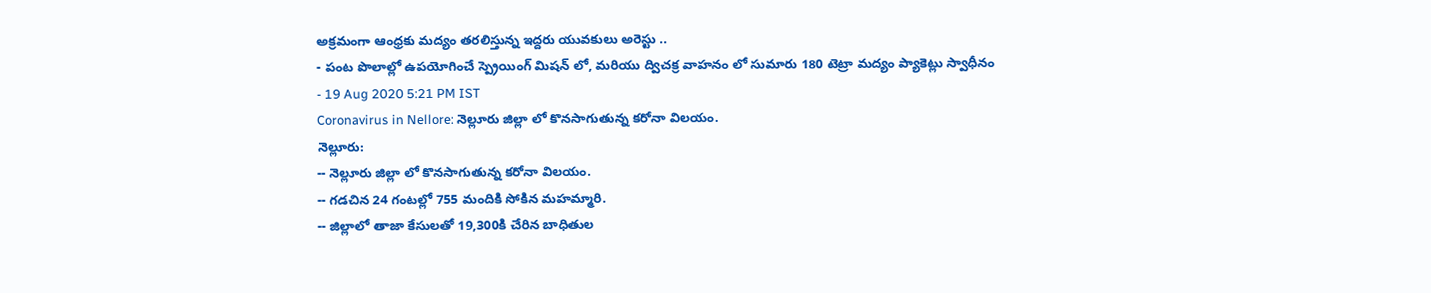అక్రమంగా ఆంధ్రకు మద్యం తరలిస్తున్న ఇద్దరు యువకులు అరెస్టు ..
- పంట పొలాల్లో ఉపయోగించే స్ప్రెయింగ్ మిషన్ లో, మరియు ద్విచక్ర వాహనం లో సుమారు 180 టెట్రా మద్యం ప్యాకెట్లు స్వాధీనం
- 19 Aug 2020 5:21 PM IST
Coronavirus in Nellore: నెల్లూరు జిల్లా లో కొనసాగుతున్న కరోనా విలయం.
నెల్లూరు:
-- నెల్లూరు జిల్లా లో కొనసాగుతున్న కరోనా విలయం.
-- గడచిన 24 గంటల్లో 755 మందికి సోకిన మహమ్మారి.
-- జిల్లాలో తాజా కేసులతో 19,300కి చేరిన బాధితుల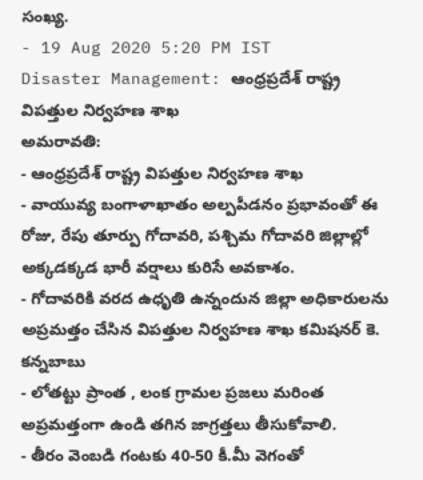సంఖ్య.
- 19 Aug 2020 5:20 PM IST
Disaster Management: ఆంధ్రప్రదేశ్ రాష్ట్ర విపత్తుల నిర్వహణ శాఖ
అమరావతి:
- ఆంధ్రప్రదేశ్ రాష్ట్ర విపత్తుల నిర్వహణ శాఖ
- వాయువ్య బంగాళాఖాతం అల్పపీడనం ప్రభావంతో ఈ రోజు, రేపు తూర్పు గోదావరి, పశ్చిమ గోదావరి జిల్లాల్లో అక్కడక్కడ భారీ వర్షాలు కురిసే అవకాశం.
- గోదావరికి వరద ఉధృతి ఉన్నందున జిల్లా అధికారులను అప్రమత్తం చేసిన విపత్తుల నిర్వహణ శాఖ కమిషనర్ కె. కన్నబాబు
- లోతట్టు ప్రాంత , లంక గ్రామల ప్రజలు మరింత అప్రమత్తంగా ఉండి తగిన జాగ్రత్తలు తీసుకోవాలి.
- తీరం వెంబడి గంటకు 40-50 కీ.మీ వెగంతో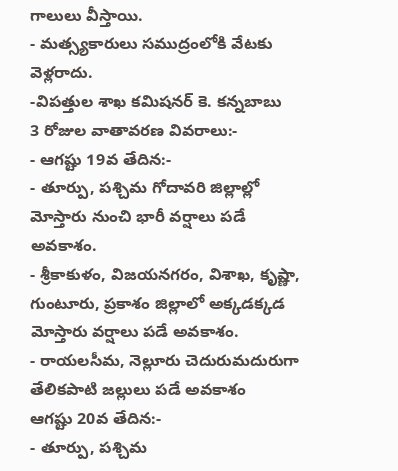గాలులు వీస్తాయి.
- మత్స్యకారులు సముద్రంలోకి వేటకు వెళ్లరాదు.
-విపత్తుల శాఖ కమిషనర్ కె. కన్నబాబు
3 రోజుల వాతావరణ వివరాలు:-
- ఆగష్టు 19వ తేదిన:-
- తూర్పు, పశ్చిమ గోదావరి జిల్లాల్లో మోస్తారు నుంచి భారీ వర్షాలు పడే అవకాశం.
- శ్రీకాకుళం, విజయనగరం, విశాఖ, కృష్ణా, గుంటూరు, ప్రకాశం జిల్లాలో అక్కడక్కడ మోస్తారు వర్షాలు పడే అవకాశం.
- రాయలసీమ, నెల్లూరు చెదురుమదురుగా తేలికపాటి జల్లులు పడే అవకాశం
ఆగష్టు 20వ తేదిన:-
- తూర్పు, పశ్చిమ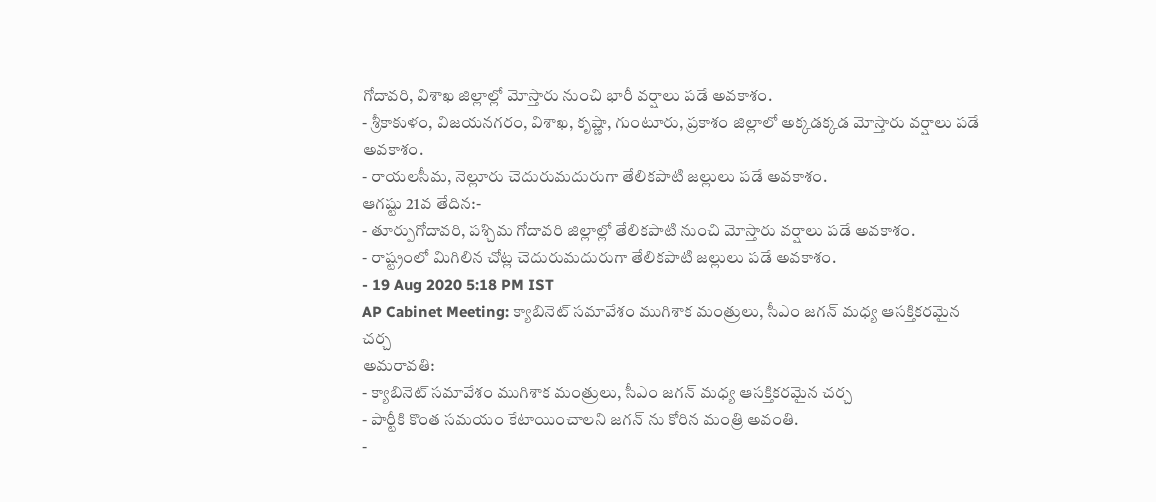గోదావరి, విశాఖ జిల్లాల్లో మోస్తారు నుంచి భారీ వర్షాలు పడే అవకాశం.
- శ్రీకాకుళం, విజయనగరం, విశాఖ, కృష్ణా, గుంటూరు, ప్రకాశం జిల్లాలో అక్కడక్కడ మోస్తారు వర్షాలు పడే అవకాశం.
- రాయలసీమ, నెల్లూరు చెదురుమదురుగా తేలికపాటి జల్లులు పడే అవకాశం.
ఆగష్టు 21వ తేదిన:-
- తూర్పుగోదావరి, పశ్చిమ గోదావరి జిల్లాల్లో తేలికపాటి నుంచి మోస్తారు వర్షాలు పడే అవకాశం.
- రాష్ట్రంలో మిగిలిన చోట్ల చెదురుమదురుగా తేలికపాటి జల్లులు పడే అవకాశం.
- 19 Aug 2020 5:18 PM IST
AP Cabinet Meeting: క్యాబినెట్ సమావేశం ముగిశాక మంత్రులు, సీఎం జగన్ మధ్య ఆసక్తికరమైన చర్చ
అమరావతి:
- క్యాబినెట్ సమావేశం ముగిశాక మంత్రులు, సీఎం జగన్ మధ్య ఆసక్తికరమైన చర్చ
- పార్టీకి కొంత సమయం కేటాయించాలని జగన్ ను కోరిన మంత్రి అవంతి.
-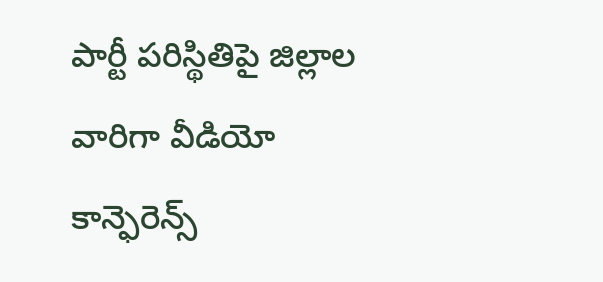పార్టీ పరిస్థితిపై జిల్లాల వారిగా వీడియో కాన్ఫెరెన్స్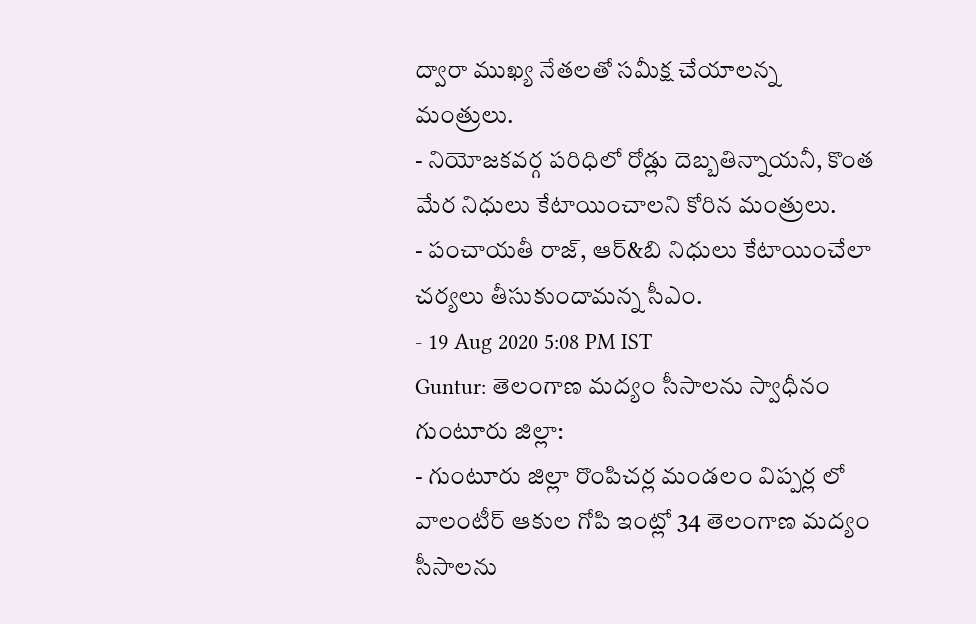ద్వారా ముఖ్య నేతలతో సమీక్ష చేయాలన్న మంత్రులు.
- నియోజకవర్గ పరిధిలో రోడ్లు దెబ్బతిన్నాయనీ, కొంత మేర నిధులు కేటాయించాలని కోరిన మంత్రులు.
- పంచాయతీ రాజ్, ఆర్&బి నిధులు కేటాయించేలా చర్యలు తీసుకుందామన్న సీఎం.
- 19 Aug 2020 5:08 PM IST
Guntur: తెలంగాణ మద్యం సీసాలను స్వాధీనం
గుంటూరు జిల్లా:
- గుంటూరు జిల్లా రొంపిచర్ల మండలం విప్పర్ల లో వాలంటీర్ ఆకుల గోపి ఇంట్లో 34 తెలంగాణ మద్యం సీసాలను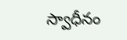స్వాధీనం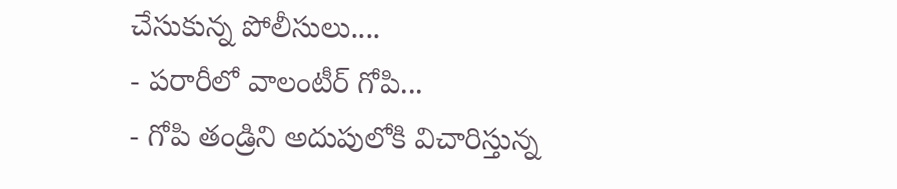చేసుకున్న పోలీసులు....
- పరారీలో వాలంటీర్ గోపి...
- గోపి తండ్రిని అదుపులోకి విచారిస్తున్న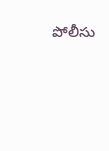పోలీసు